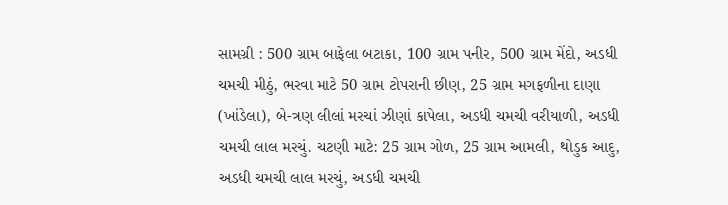સામગ્રી : 500 ગ્રામ બાફેલા બટાકા, 100 ગ્રામ પનીર, 500 ગ્રામ મેંદો, અડધી ચમચી મીઠું, ભરવા માટે 50 ગ્રામ ટોપરાની છીણ, 25 ગ્રામ મગફળીના દાણા (ખાંડેલા), બે-ત્રણ લીલાં મરચાં ઝીણાં કાપેલા, અડધી ચમચી વરીયાળી, અડધી ચમચી લાલ મરચું. ચટણી માટે: 25 ગ્રામ ગોળ, 25 ગ્રામ આમલી, થોડુક આદુ, અડધી ચમચી લાલ મરચું, અડધી ચમચી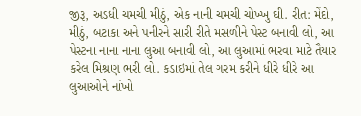જીરૂ, અડધી ચમચી મીઠું, એક નાની ચમચી ચોખ્ખુ ઘી. રીત: મેંદો, મીઠું, બટાકા અને પનીરને સારી રીતે મસળીને પેસ્ટ બનાવી લો, આ પેસ્ટના નાના નાના લુઆ બનાવી લો, આ લુઆમાં ભરવા માટે તૈયાર કરેલ મિશ્રણ ભરી લો. કડાઇમાં તેલ ગરમ કરીને ધીરે ધીરે આ લુઆઓને નાંખો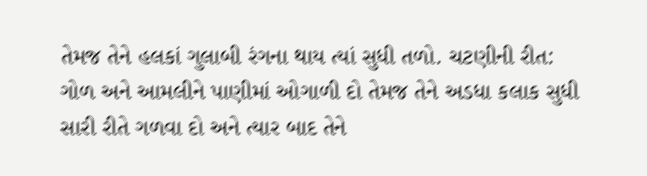તેમજ તેને હલકાં ગુલાબી રંગના થાય ત્યાં સુધી તળો. ચટણીની રીત: ગોળ અને આમલીને પાણીમાં ઓગાળી દો તેમજ તેને અડધા કલાક સુધી સારી રીતે ગળવા દો અને ત્યાર બાદ તેને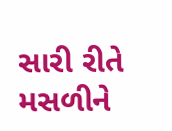સારી રીતે મસળીને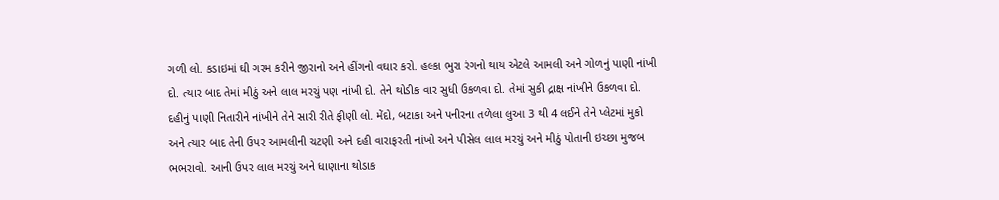ગળી લો. કડાઇમાં ઘી ગરમ કરીને જીરાનો અને હીંગનો વઘાર કરો. હલ્કા ભુરા રંગનો થાય એટલે આમલી અને ગોળનું પાણી નાંખી દો. ત્યાર બાદ તેમાં મીઠું અને લાલ મરચું પણ નાંખી દો. તેને થોડીક વાર સુધી ઉકળવા દો. તેમાં સુકી દ્રાક્ષ નાંખીને ઉકળવા દો. દહીનું પાણી નિતારીને નાંખીને તેને સારી રીતે ફીણી લો. મેંદો, બટાકા અને પનીરના તળેલા લુઆ 3 થી 4 લઈને તેને પ્લેટમાં મુકો અને ત્યાર બાદ તેની ઉપર આમલીની ચટણી અને દહી વારાફરતી નાંખો અને પીસેલ લાલ મરચું અને મીઠું પોતાની ઇચ્છા મુજબ ભભરાવો. આની ઉપર લાલ મરચું અને ધાણાના થોડાક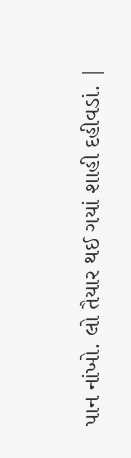પાન નાંખો. લો તૈયાર થઈ ગયાં શાહી દહીવડાં. |